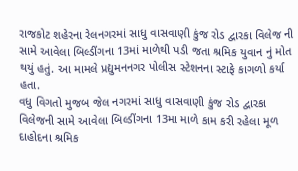રાજકોટ શહેરના રેલનગરમાં સાધુ વાસવાણી કુંજ રોડ દ્વારકા વિલેજ ની સામે આવેલા બિલ્ડીંગના 13માં માળેથી પડી જતા શ્રમિક યુવાન નું મોત થયું હતું. આ મામલે પ્રદ્યુમનનગર પોલીસ સ્ટેશનના સ્ટાફે કાગળો કર્યા હતા.
વધુ વિગતો મુજબ જેલ નગરમાં સાધુ વાસવાણી કુંજ રોડ દ્વારકા વિલેજની સામે આવેલા બિલ્ડીંગના 13મા માળે કામ કરી રહેલા મૂળ દાહોદના શ્રમિક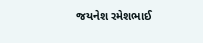જયનેશ રમેશભાઈ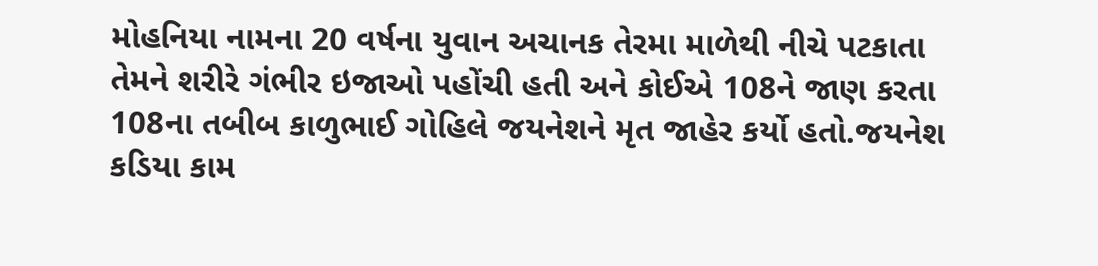મોહનિયા નામના 20 વર્ષના યુવાન અચાનક તેરમા માળેથી નીચે પટકાતા તેમને શરીરે ગંભીર ઇજાઓ પહોંચી હતી અને કોઈએ 108ને જાણ કરતા 108ના તબીબ કાળુભાઈ ગોહિલે જયનેશને મૃત જાહેર કર્યો હતો.જયનેશ કડિયા કામ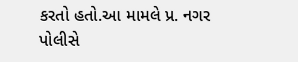કરતો હતો.આ મામલે પ્ર. નગર પોલીસે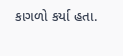કાગળો કર્યા હતા.